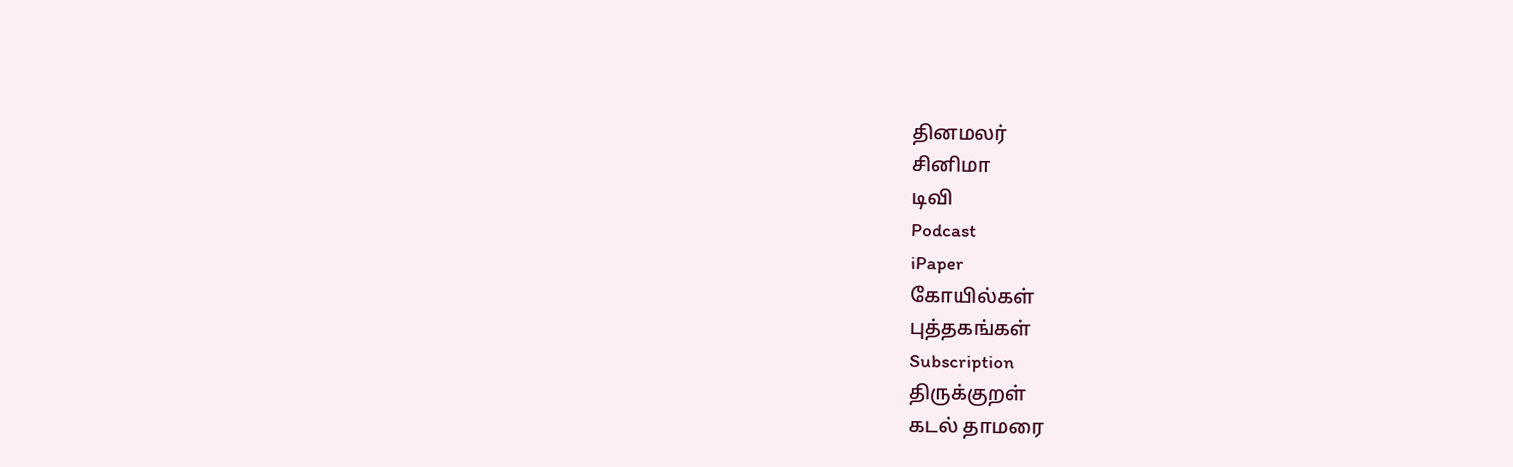தினமலர்
சினிமா
டிவி
Podcast
iPaper
கோயில்கள்
புத்தகங்கள்
Subscription
திருக்குறள்
கடல் தாமரை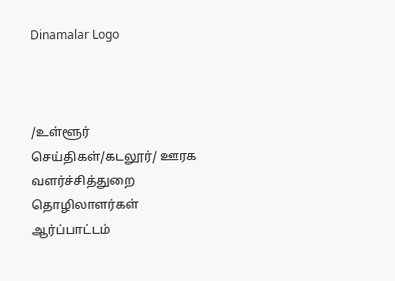Dinamalar Logo



/உள்ளூர் செய்திகள்/கடலூர்/ ஊரக வளர்ச்சித்துறை தொழிலாளர்கள் ஆர்ப்பாட்டம்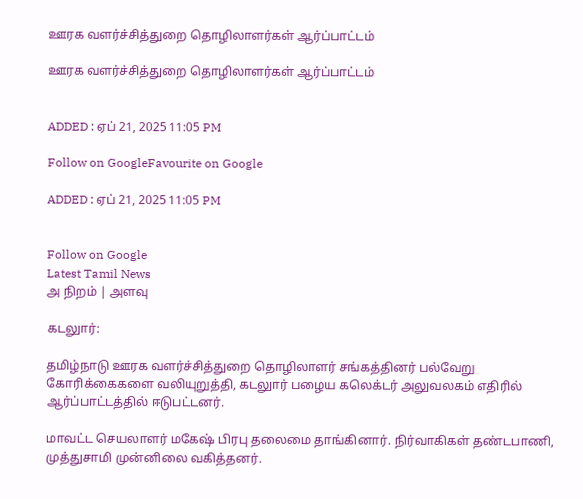ஊரக வளர்ச்சித்துறை தொழிலாளர்கள் ஆர்ப்பாட்டம்

ஊரக வளர்ச்சித்துறை தொழிலாளர்கள் ஆர்ப்பாட்டம்


ADDED : ஏப் 21, 2025 11:05 PM

Follow on GoogleFavourite on Google

ADDED : ஏப் 21, 2025 11:05 PM


Follow on Google
Latest Tamil News
அ நிறம் | அளவு

கடலுார்:

தமிழ்நாடு ஊரக வளர்ச்சித்துறை தொழிலாளர் சங்கத்தினர் பல்வேறு கோரிக்கைகளை வலியுறுத்தி, கடலுார் பழைய கலெக்டர் அலுவலகம் எதிரில் ஆர்ப்பாட்டத்தில் ஈடுபட்டனர்.

மாவட்ட செயலாளர் மகேஷ் பிரபு தலைமை தாங்கினார். நிர்வாகிகள் தண்டபாணி, முத்துசாமி முன்னிலை வகித்தனர்.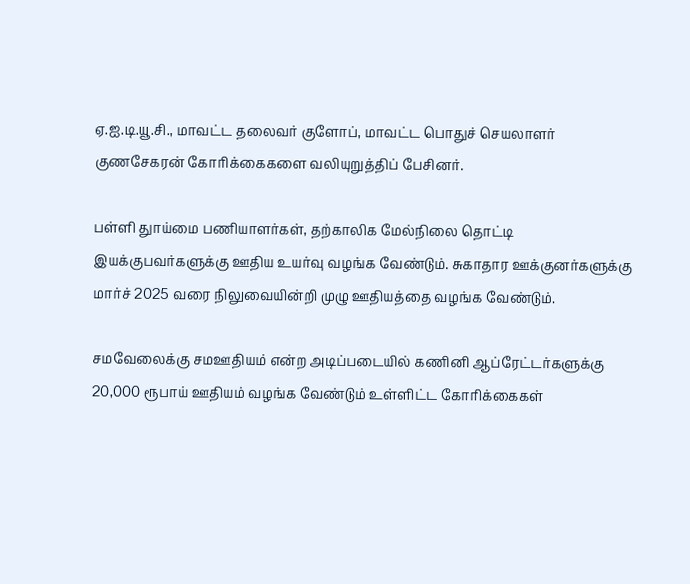ஏ.ஐ.டி.யூ.சி., மாவட்ட தலைவர் குளோப், மாவட்ட பொதுச் செயலாளர் குணசேகரன் கோரிக்கைகளை வலியுறுத்திப் பேசினர்.

பள்ளி துாய்மை பணியாளர்கள், தற்காலிக மேல்நிலை தொட்டி இயக்குபவர்களுக்கு ஊதிய உயர்வு வழங்க வேண்டும். சுகாதார ஊக்குனர்களுக்கு மார்ச் 2025 வரை நிலுவையின்றி முழு ஊதியத்தை வழங்க வேண்டும்.

சமவேலைக்கு சமஊதியம் என்ற அடிப்படையில் கணினி ஆப்ரேட்டர்களுக்கு 20,000 ரூபாய் ஊதியம் வழங்க வேண்டும் உள்ளிட்ட கோரிக்கைகள்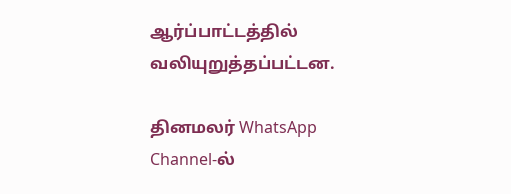ஆர்ப்பாட்டத்தில் வலியுறுத்தப்பட்டன.

தினமலர் WhatsApp Channel-ல்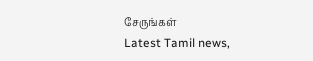சேருங்கள்
Latest Tamil news,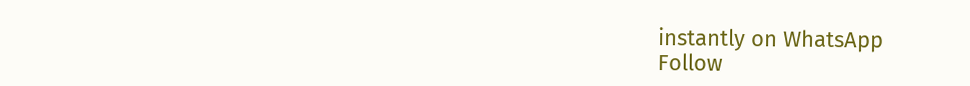instantly on WhatsApp
Follow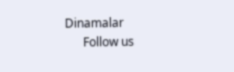Dinamalar
      Follow us